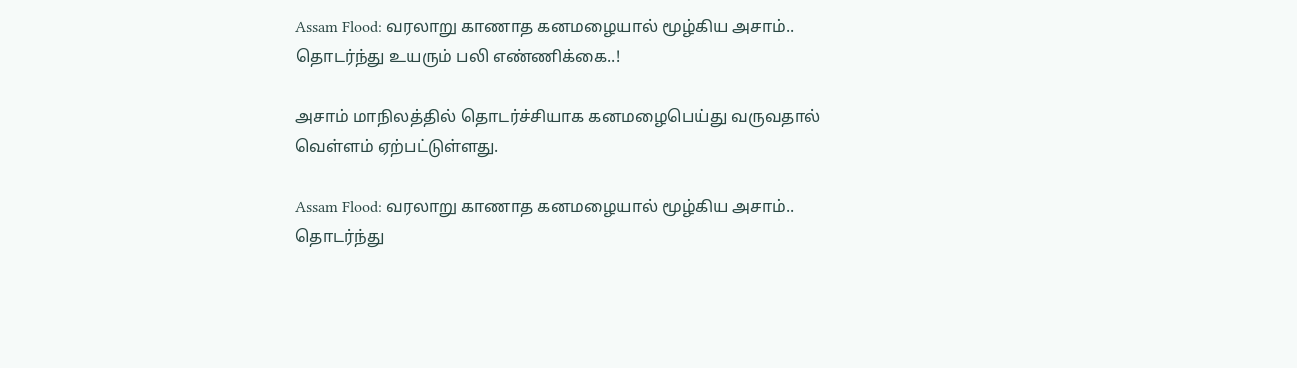Assam Flood: வரலாறு காணாத கனமழையால் மூழ்கிய அசாம்.. தொடர்ந்து உயரும் பலி எண்ணிக்கை..!

அசாம் மாநிலத்தில் தொடர்ச்சியாக கனமழைபெய்து வருவதால் வெள்ளம் ஏற்பட்டுள்ளது.

Assam Flood: வரலாறு காணாத கனமழையால் மூழ்கிய அசாம்.. தொடர்ந்து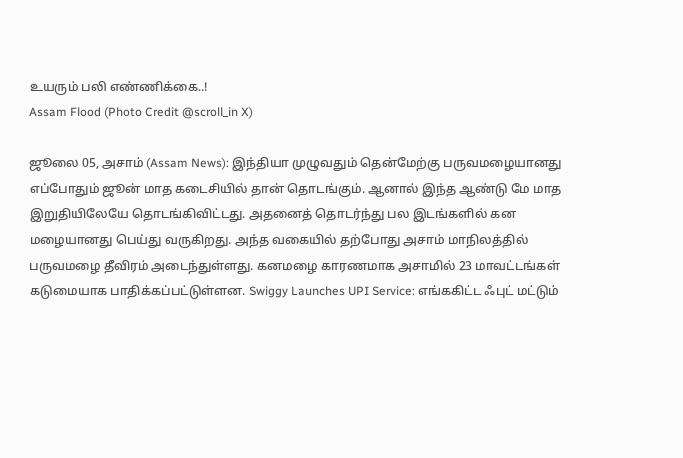உயரும் பலி எண்ணிக்கை..!
Assam Flood (Photo Credit @scroll_in X)

ஜூலை 05, அசாம் (Assam News): இந்தியா முழுவதும் தென்மேற்கு பருவமழையானது எப்போதும் ஜூன் மாத கடைசியில் தான் தொடங்கும். ஆனால் இந்த ஆண்டு மே மாத இறுதியிலேயே தொடங்கிவிட்டது. அதனைத் தொடர்ந்து பல இடங்களில் கன மழையானது பெய்து வருகிறது. அந்த வகையில் தற்போது அசாம் மாநிலத்தில் பருவமழை தீவிரம் அடைந்துள்ளது. கனமழை காரணமாக அசாமில் 23 மாவட்டங்கள் கடுமையாக பாதிக்கப்பட்டுள்ளன. Swiggy Launches UPI Service: எங்ககிட்ட ஃபுட் மட்டும்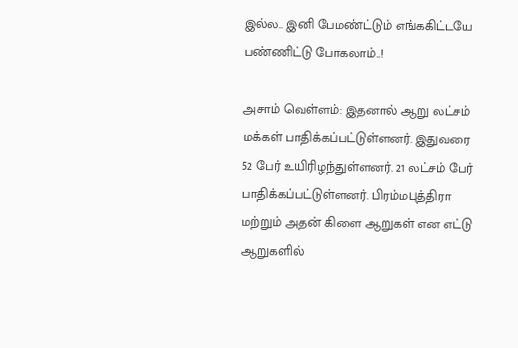இல்ல.. இனி பேமண்ட்டும் எங்ககிட்டயே பண்ணிட்டு போகலாம்..!

அசாம் வெள்ளம்: இதனால் ஆறு லட்சம் மக்கள் பாதிக்கப்பட்டுள்ளனர். இதுவரை 52 பேர் உயிரிழந்துள்ளனர். 21 லட்சம் பேர் பாதிக்கப்பட்டுள்ளனர். பிரம்மபுத்திரா மற்றும் அதன் கிளை ஆறுகள் என எட்டு ஆறுகளில்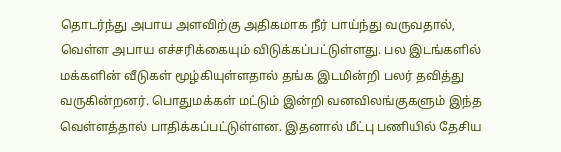தொடர்ந்து அபாய அளவிற்கு அதிகமாக நீர் பாய்ந்து வருவதால், வெள்ள அபாய எச்சரிக்கையும் விடுக்கப்பட்டுள்ளது. பல இடங்களில் மக்களின் வீடுகள் மூழ்கியுள்ளதால் தங்க இடமின்றி பலர் தவித்து வருகின்றனர். பொதுமக்கள் மட்டும் இன்றி வனவிலங்குகளும் இந்த வெள்ளத்தால் பாதிக்கப்பட்டுள்ளன. இதனால் மீட்பு பணியில் தேசிய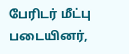பேரிடர் மீட்பு படையினர்,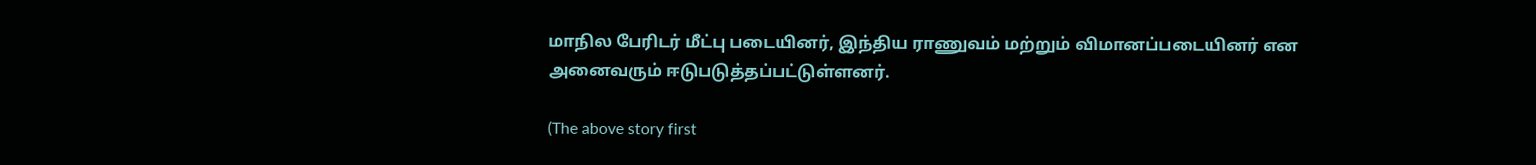மாநில பேரிடர் மீட்பு படையினர், இந்திய ராணுவம் மற்றும் விமானப்படையினர் என அனைவரும் ஈடுபடுத்தப்பட்டுள்ளனர்.

(The above story first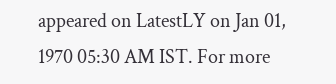appeared on LatestLY on Jan 01, 1970 05:30 AM IST. For more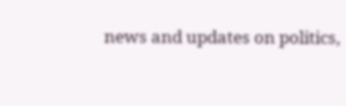news and updates on politics,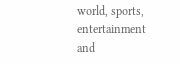world, sports, entertainment and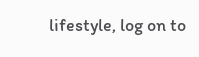lifestyle, log on to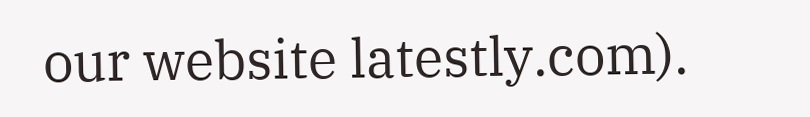our website latestly.com).